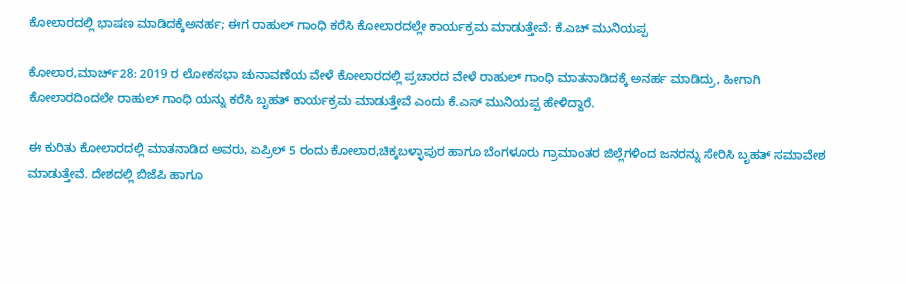ಕೋಲಾರದಲ್ಲಿ ಭಾಷಣ ಮಾಡಿದಕ್ಕೆಅನರ್ಹ; ಈಗ ರಾಹುಲ್‌ ಗಾಂಧಿ ಕರೆಸಿ ಕೋಲಾರದಲ್ಲೇ ಕಾರ್ಯಕ್ರಮ ಮಾಡುತ್ತೇವೆ: ಕೆ.ಎಚ್ ಮುನಿಯಪ್ಪ

ಕೋಲಾರ,ಮಾರ್ಚ್28: 2019 ರ ಲೋಕಸಭಾ ಚುನಾವಣೆಯ ವೇಳೆ ಕೋಲಾರದಲ್ಲಿ ಪ್ರಚಾರದ ವೇಳೆ ರಾಹುಲ್‌ ಗಾಂಧಿ ಮಾತನಾಡಿದಕ್ಕೆ ಅನರ್ಹ ಮಾಡಿದ್ರು, ಹೀಗಾಗಿ ಕೋಲಾರದಿಂದಲೇ ರಾಹುಲ್ ಗಾಂಧಿ ಯನ್ನು ಕರೆಸಿ ಬೃಹತ್ ಕಾರ್ಯಕ್ರಮ ಮಾಡುತ್ತೇವೆ ಎಂದು ಕೆ.ಎಸ್‌ ಮುನಿಯಪ್ಪ ಹೇಳಿದ್ದಾರೆ.

ಈ ಕುರಿತು ಕೋಲಾರದಲ್ಲಿ ಮಾತನಾಡಿದ ಅವರು, ಏಪ್ರಿಲ್‌ 5 ರಂದು ಕೋಲಾರ,ಚಿಕ್ಕಬಳ್ಳಾಪುರ ಹಾಗೂ ಬೆಂಗಳೂರು ಗ್ರಾಮಾಂತರ ಜಿಲ್ಲೆಗಳಿಂದ ಜನರನ್ನು ಸೇರಿಸಿ ಬೃಹತ್‌ ಸಮಾವೇಶ ಮಾಡುತ್ತೇವೆ. ದೇಶದಲ್ಲಿ ಬಿಜೆಪಿ ಹಾಗೂ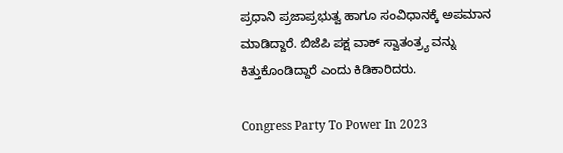ಪ್ರಧಾನಿ ಪ್ರಜಾಪ್ರಭುತ್ವ ಹಾಗೂ ಸಂವಿಧಾನಕ್ಕೆ ಅಪಮಾನ ಮಾಡಿದ್ದಾರೆ. ಬಿಜೆಪಿ ಪಕ್ಷ ವಾಕ್ ಸ್ವಾತಂತ್ರ್ಯ ವನ್ನು ಕಿತ್ತುಕೊಂಡಿದ್ದಾರೆ ಎಂದು ಕಿಡಿಕಾರಿದರು.

Congress Party To Power In 2023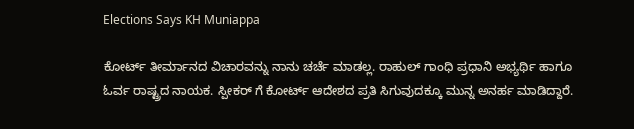Elections Says KH Muniappa

ಕೋರ್ಟ್ ತೀರ್ಮಾನದ ವಿಚಾರವನ್ನು ನಾನು ಚರ್ಚೆ ಮಾಡಲ್ಲ. ರಾಹುಲ್ ಗಾಂಧಿ ಪ್ರಧಾನಿ ಅಭ್ಯರ್ಥಿ ಹಾಗೂ ಓರ್ವ ರಾಷ್ಟ್ರದ ನಾಯಕ. ಸ್ಪೀಕರ್ ಗೆ ಕೋರ್ಟ್ ಆದೇಶದ ಪ್ರತಿ ಸಿಗುವುದಕ್ಕೂ ಮುನ್ನ ಅನರ್ಹ ಮಾಡಿದ್ದಾರೆ.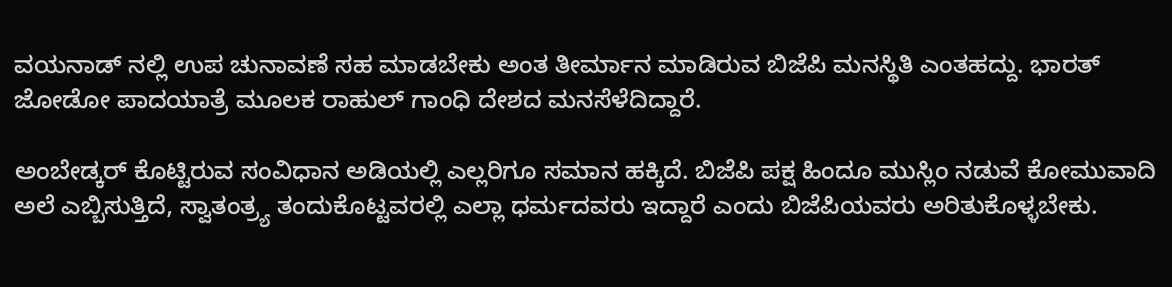ವಯನಾಡ್ ನಲ್ಲಿ ಉಪ ಚುನಾವಣೆ ಸಹ ಮಾಡಬೇಕು ಅಂತ ತೀರ್ಮಾನ ಮಾಡಿರುವ ಬಿಜೆಪಿ ಮನಸ್ಥಿತಿ ಎಂತಹದ್ದು. ಭಾರತ್ ಜೋಡೋ ಪಾದಯಾತ್ರೆ ಮೂಲಕ ರಾಹುಲ್ ಗಾಂಧಿ ದೇಶದ ಮನಸೆಳೆದಿದ್ದಾರೆ.

ಅಂಬೇಡ್ಕರ್ ಕೊಟ್ಟಿರುವ ಸಂವಿಧಾನ ಅಡಿಯಲ್ಲಿ ಎಲ್ಲರಿಗೂ ಸಮಾನ ಹಕ್ಕಿದೆ. ಬಿಜೆಪಿ ಪಕ್ಷ ಹಿಂದೂ ಮುಸ್ಲಿಂ ನಡುವೆ ಕೋಮುವಾದಿ ಅಲೆ ಎಬ್ಬಿಸುತ್ತಿದೆ, ಸ್ವಾತಂತ್ರ್ಯ ತಂದುಕೊಟ್ಟವರಲ್ಲಿ ಎಲ್ಲಾ ಧರ್ಮದವರು ಇದ್ದಾರೆ ಎಂದು ಬಿಜೆಪಿಯವರು ಅರಿತುಕೊಳ್ಳಬೇಕು.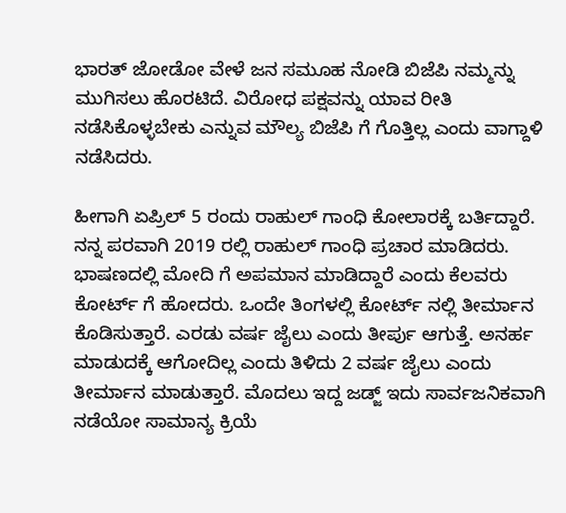ಭಾರತ್ ಜೋಡೋ ವೇಳೆ ಜನ ಸಮೂಹ ನೋಡಿ ಬಿಜೆಪಿ ನಮ್ಮನ್ನು ಮುಗಿಸಲು ಹೊರಟಿದೆ. ವಿರೋಧ ಪಕ್ಷವನ್ನು ಯಾವ ರೀತಿ ನಡೆಸಿಕೊಳ್ಳಬೇಕು ಎನ್ನುವ ಮೌಲ್ಯ ಬಿಜೆಪಿ ಗೆ ಗೊತ್ತಿಲ್ಲ ಎಂದು ವಾಗ್ದಾಳಿ ನಡೆಸಿದರು.

ಹೀಗಾಗಿ ಏಪ್ರಿಲ್ 5 ರಂದು ರಾಹುಲ್ ಗಾಂಧಿ ಕೋಲಾರಕ್ಕೆ ಬರ್ತಿದ್ದಾರೆ. ನನ್ನ ಪರವಾಗಿ 2019 ರಲ್ಲಿ ರಾಹುಲ್ ಗಾಂಧಿ ಪ್ರಚಾರ ಮಾಡಿದರು. ಭಾಷಣದಲ್ಲಿ ಮೋದಿ ಗೆ ಅಪಮಾನ ಮಾಡಿದ್ದಾರೆ ಎಂದು ಕೆಲವರು ಕೋರ್ಟ್ ಗೆ ಹೋದರು. ಒಂದೇ ತಿಂಗಳಲ್ಲಿ ಕೋರ್ಟ್ ನಲ್ಲಿ ತೀರ್ಮಾನ ಕೊಡಿಸುತ್ತಾರೆ. ಎರಡು ವರ್ಷ ಜೈಲು ಎಂದು ತೀರ್ಪು ಆಗುತ್ತೆ. ಅನರ್ಹ ಮಾಡುದಕ್ಕೆ ಆಗೋದಿಲ್ಲ ಎಂದು ತಿಳಿದು 2 ವರ್ಷ ಜೈಲು ಎಂದು ತೀರ್ಮಾನ ಮಾಡುತ್ತಾರೆ. ಮೊದಲು ಇದ್ದ ಜಡ್ಜ್ ಇದು ಸಾರ್ವಜನಿಕವಾಗಿ ನಡೆಯೋ ಸಾಮಾನ್ಯ ಕ್ರಿಯೆ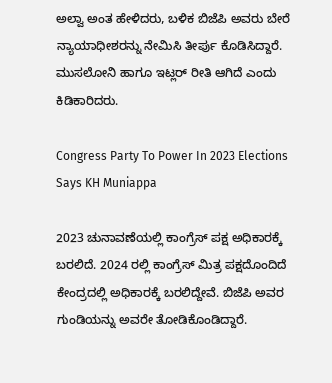ಅಲ್ವಾ ಅಂತ ಹೇಳಿದರು, ಬಳಿಕ ಬಿಜೆಪಿ ಅವರು ಬೇರೆ ನ್ಯಾಯಾಧೀಶರನ್ನು ನೇಮಿಸಿ ತೀರ್ಪು ಕೊಡಿಸಿದ್ದಾರೆ. ಮುಸಲೋನಿ ಹಾಗೂ ಇಟ್ಲರ್ ರೀತಿ ಆಗಿದೆ ಎಂದು ಕಿಡಿಕಾರಿದರು.

Congress Party To Power In 2023 Elections Says KH Muniappa

2023 ಚುನಾವಣೆಯಲ್ಲಿ ಕಾಂಗ್ರೆಸ್ ಪಕ್ಷ ಅಧಿಕಾರಕ್ಕೆ ಬರಲಿದೆ. 2024 ರಲ್ಲಿ ಕಾಂಗ್ರೆಸ್ ಮಿತ್ರ ಪಕ್ಷದೊಂದಿದೆ ಕೇಂದ್ರದಲ್ಲಿ ಅಧಿಕಾರಕ್ಕೆ ಬರಲಿದ್ದೇವೆ. ಬಿಜೆಪಿ ಅವರ ಗುಂಡಿಯನ್ನು ಅವರೇ ತೋಡಿಕೊಂಡಿದ್ದಾರೆ.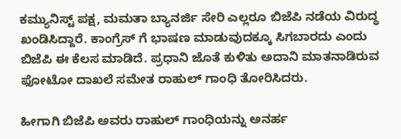ಕಮ್ಯುನಿಸ್ಟ್ ಪಕ್ಷ, ಮಮತಾ ಬ್ಯಾನರ್ಜಿ ಸೇರಿ ಎಲ್ಲರೂ ಬಿಜೆಪಿ ನಡೆಯ ವಿರುದ್ಧ ಖಂಡಿಸಿದ್ದಾರೆ. ಕಾಂಗ್ರೆಸ್ ಗೆ ಭಾಷಣ ಮಾಡುವುದಕ್ಕೂ ಸಿಗಬಾರದು ಎಂದು ಬಿಜೆಪಿ ಈ ಕೆಲಸ ಮಾಡಿದೆ. ಪ್ರಧಾನಿ ಜೊತೆ ಕುಳಿತು ಅದಾನಿ ಮಾತನಾಡಿರುವ ಫೋಟೋ ದಾಖಲೆ ಸಮೇತ ರಾಹುಲ್ ಗಾಂಧಿ ತೋರಿಸಿದರು.

ಹೀಗಾಗಿ ಬಿಜೆಪಿ ಅವರು ರಾಹುಲ್ ಗಾಂಧಿಯನ್ನು ಅನರ್ಹ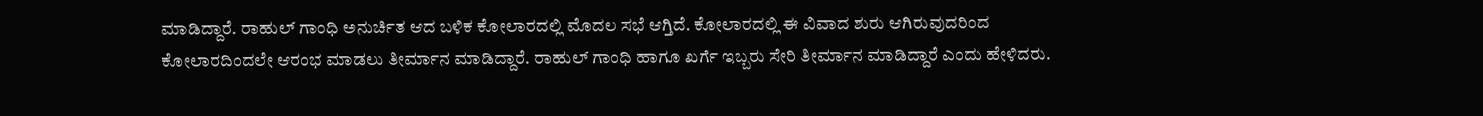ಮಾಡಿದ್ದಾರೆ. ರಾಹುಲ್ ಗಾಂಧಿ ಅನುರ್ಚಿತ ಆದ ಬಳಿಕ ಕೋಲಾರದಲ್ಲಿ ಮೊದಲ ಸಭೆ ಆಗ್ತಿದೆ. ಕೋಲಾರದಲ್ಲಿ ಈ ವಿವಾದ ಶುರು ಆಗಿರುವುದರಿಂದ ಕೋಲಾರದಿಂದಲೇ ಆರಂಭ ಮಾಡಲು ತೀರ್ಮಾನ ಮಾಡಿದ್ದಾರೆ. ರಾಹುಲ್ ಗಾಂಧಿ ಹಾಗೂ ಖರ್ಗೆ ಇಬ್ಬರು ಸೇರಿ ತೀರ್ಮಾನ ಮಾಡಿದ್ದಾರೆ ಎಂದು ಹೇಳಿದರು.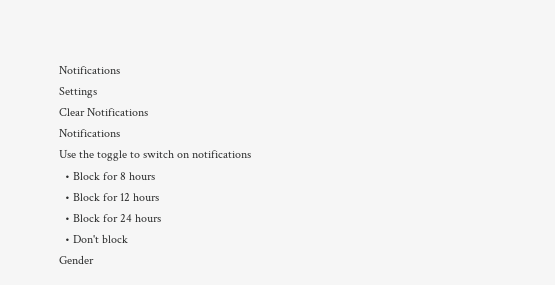Notifications
Settings
Clear Notifications
Notifications
Use the toggle to switch on notifications
  • Block for 8 hours
  • Block for 12 hours
  • Block for 24 hours
  • Don't block
Gender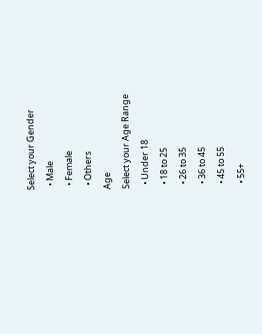Select your Gender
  • Male
  • Female
  • Others
Age
Select your Age Range
  • Under 18
  • 18 to 25
  • 26 to 35
  • 36 to 45
  • 45 to 55
  • 55+